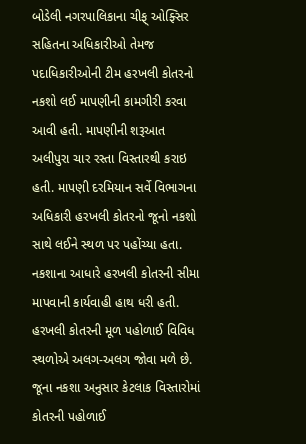બોડેલી નગરપાલિકાના ચીફ્ ઓફ્સિર સહિતના અધિકારીઓ તેમજ પદાધિકારીઓની ટીમ હરખલી કોતરનો નકશો લઈ માપણીની કામગીરી કરવા આવી હતી. માપણીની શરૂઆત અલીપુરા ચાર રસ્તા વિસ્તારથી કરાઇ હતી. માપણી દરમિયાન સર્વે વિભાગના અધિકારી હરખલી કોતરનો જૂનો નકશો સાથે લઈને સ્થળ પર પહોંચ્યા હતા. નકશાના આધારે હરખલી કોતરની સીમા માપવાની કાર્યવાહી હાથ ધરી હતી.
હરખલી કોતરની મૂળ પહોળાઈ વિવિધ સ્થળોએ અલગ-અલગ જોવા મળે છે. જૂના નકશા અનુસાર કેટલાક વિસ્તારોમાં કોતરની પહોળાઈ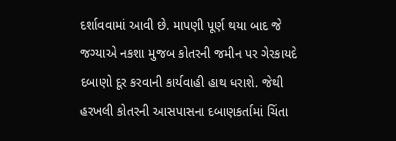દર્શાવવામાં આવી છે. માપણી પૂર્ણ થયા બાદ જે જગ્યાએ નકશા મુજબ કોતરની જમીન પર ગેરકાયદે દબાણો દૂર કરવાની કાર્યવાહી હાથ ધરાશે. જેથી હરખલી કોતરની આસપાસના દબાણકર્તામાં ચિંતા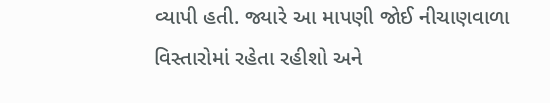વ્યાપી હતી. જ્યારે આ માપણી જોઈ નીચાણવાળા વિસ્તારોમાં રહેતા રહીશો અને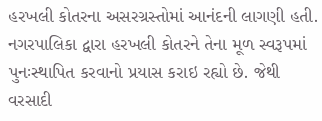હરખલી કોતરના અસરગ્રસ્તોમાં આનંદની લાગણી હતી. નગરપાલિકા દ્વારા હરખલી કોતરને તેના મૂળ સ્વરૂપમાં પુનઃસ્થાપિત કરવાનો પ્રયાસ કરાઇ રહ્યો છે. જેથી વરસાદી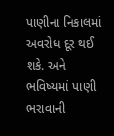પાણીના નિકાલમાં અવરોધ દૂર થઈ શકે. અને ભવિષ્યમાં પાણી ભરાવાની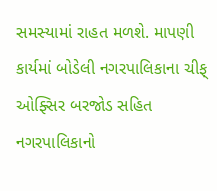સમસ્યામાં રાહત મળશે. માપણી કાર્યમાં બોડેલી નગરપાલિકાના ચીફ્ ઓફ્સિર બરજોડ સહિત નગરપાલિકાનો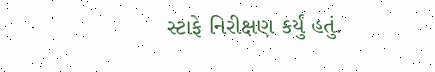સ્ટાફે નિરીક્ષણ કર્યું હતું.